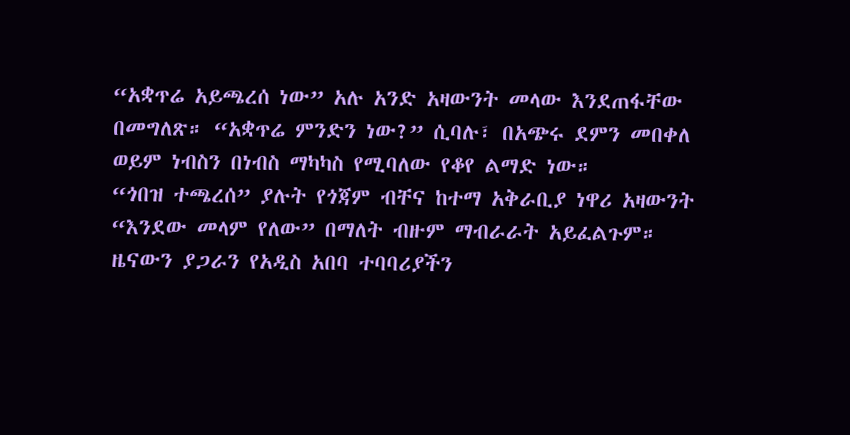“አቋጥሬ አይጫረሰ ነው” አሉ አንድ አዛውንት መላው እንደጠፋቸው በመግለጽ። “አቋጥሬ ምንድን ነው?” ሲባሉ፣ በአጭሩ ደምን መበቀለ ወይም ነብስን በነብስ ማካካስ የሚባለው የቆየ ልማድ ነው።
“ጎበዝ ተጫረሰ” ያሉት የጎጃም ብቸና ከተማ አቅራቢያ ነዋሪ አዛውንት “እንደው መላም የለው” በማለት ብዙም ማብራራት አይፈልጉም። ዜናውን ያጋራን የአዲስ አበባ ተባባሪያችን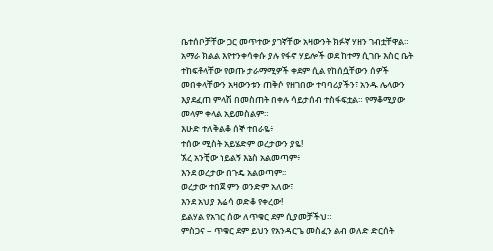ቤተሰቦቻቸው ጋር መጥተው ያገኛቸው አዛውንት ክፉኛ ሃዘን ገብቷቸዋል።
አማራ ክልል እየተንቀሳቀሱ ያሉ የፋኖ ሃይሎች ወደ ከተማ ሲገቡ እስር ቤት ተከፍቶላቸው የወጡ ታራማሚዎች ቀደም ሲል የከሰሷቸውን ሰዎች መበቀላቸውን አዛውንቱን ጠቅሶ የዘገበው ተባባሪያችን፣ አንዱ ሌላውን እያደፈጠ ምላሽ በመስጠት በቀሉ ሳይታሰብ ተስፋፍቷል። የማቆሚያው መላም ቀላል አይመስልም።
እሁድ ተለቅልቆ ሰኞ ተበራዬ፥
ተሰው ሚስት አይሄድም ወረታውን ያዬ!
ኧረ አንቺው ነይልኝ እኔስ አልመጣም፥
እንደ ወረታው በጉዴ አልወጣም፡፡
ወረታው ተበጀ ምን ወንድም አለው፣
እንደ አህያ እሬሳ ወድቆ የቀረው!
ይልሃል የአገር ሰው ለጥቁር ደም ሲያመቻችህ።
ምስጋና – ጥቁር ደም ይህን የአንዳርጌ መስፈን ልብ ወለድ ድርሰት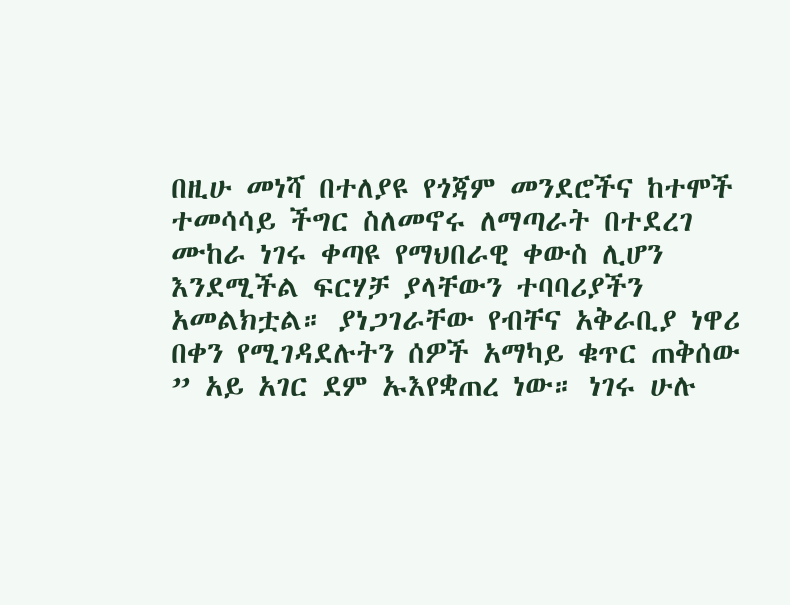በዚሁ መነሻ በተለያዩ የጎጃም መንደሮችና ከተሞች ተመሳሳይ ችግር ስለመኖሩ ለማጣራት በተደረገ ሙከራ ነገሩ ቀጣዩ የማህበራዊ ቀውስ ሊሆን እንደሚችል ፍርሃቻ ያላቸውን ተባባሪያችን አመልክቷል። ያነጋገራቸው የብቸና አቅራቢያ ነዋሪ በቀን የሚገዳደሉትን ሰዎች አማካይ ቁጥር ጠቅሰው ” አይ አገር ደም ኡእየቋጠረ ነው። ነገሩ ሁሉ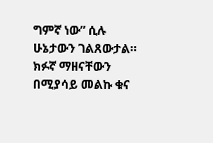ግምኛ ነው” ሲሉ ሁኔታውን ገልጸውታል። ክፉኛ ማዘናቸውን በሚያሳይ መልኩ ቁና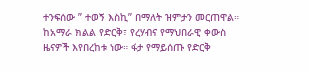ተንፍሰው ” ተወኝ እስኪ” በማለት ዝምታን መርጠዋል።
ከአማራ ክልል የድርቅ፣ የረሃብና የማህበራዊ ቀውስ ዜናዎች እየበረከቱ ነው። ፋታ የማይሰጡ የድርቅ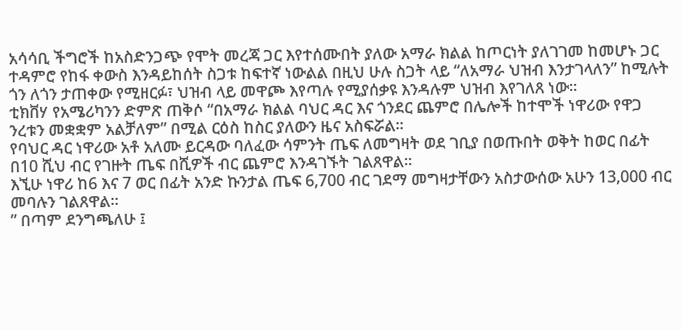አሳሳቢ ችግሮች ከአስድንጋጭ የሞት መረጃ ጋር እየተሰሙበት ያለው አማራ ክልል ከጦርነት ያለገገመ ከመሆኑ ጋር ተዳምሮ የከፋ ቀውስ እንዳይከሰት ስጋቱ ከፍተኛ ነውልል በዚህ ሁሉ ስጋት ላይ “ለአማራ ህዝብ እንታገላለን” ከሚሉት ጎን ለጎን ታጠቀው የሚዘርፉ፣ ህዝብ ላይ መዋጮ እየጣሉ የሚያሰቃዩ እንዳሉም ህዝብ እየገለጸ ነው።
ቲክቨሃ የአሜሪካንን ድምጽ ጠቅሶ “በአማራ ክልል ባህር ዳር እና ጎንደር ጨምሮ በሌሎች ከተሞች ነዋሪው የዋጋ ንረቱን መቋቋም አልቻለም” በሚል ርዕስ ከስር ያለውን ዜና አስፍሯል።
የባህር ዳር ነዋሪው አቶ አለሙ ይርዳው ባለፈው ሳምንት ጤፍ ለመግዛት ወደ ገቢያ በወጡበት ወቅት ከወር በፊት በ10 ሺህ ብር የገዙት ጤፍ በሺዎች ብር ጨምሮ እንዳገኙት ገልጸዋል።
እኚሁ ነዋሪ ከ6 እና 7 ወር በፊት አንድ ኩንታል ጤፍ 6,700 ብር ገደማ መግዛታቸውን አስታውሰው አሁን 13,000 ብር መባሉን ገልጸዋል።
” በጣም ደንግጫለሁ ፤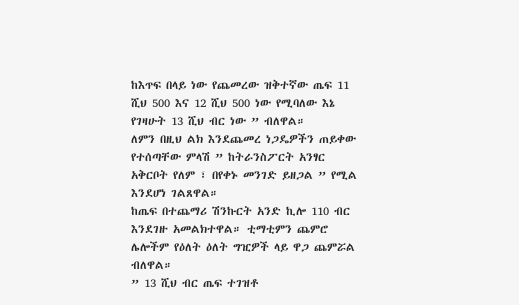ከእጥፍ በላይ ነው የጨመረው ዝቅተኛው ጤፍ 11 ሺህ 500 እና 12 ሺህ 500 ነው የሚባለው እኔ የገዛሁት 13 ሺህ ብር ነው ” ብለዋል።
ለምን በዚህ ልክ እንደጨመረ ነጋዴዎችን ጠይቀው የተሰጣቸው ምላሽ ” ከትራንስፖርት አንፃር አቅርቦት የለም ፣ በየቀኑ መንገድ ይዘጋል ” የሚል እንደሆነ ገልጸዋል።
ከጤፍ በተጨማሪ ሽንኩርት አንድ ኪሎ 110 ብር እንደገዙ አመልክተዋል። ቲማቲምን ጨምሮ ሌሎችም የዕለት ዕለት ግዢዎች ላይ ዋጋ ጨምሯል ብለዋል።
” 13 ሺህ ብር ጤፍ ተገዝቶ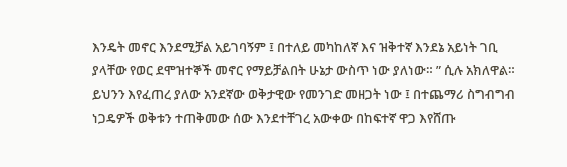እንዴት መኖር እንደሚቻል አይገባኝም ፤ በተለይ መካከለኛ እና ዝቅተኛ እንደኔ አይነት ገቢ ያላቸው የወር ደሞዝተኞች መኖር የማይቻልበት ሁኔታ ውስጥ ነው ያለነው። ” ሲሉ አክለዋል።
ይህንን እየፈጠረ ያለው አንደኛው ወቅታዊው የመንገድ መዘጋት ነው ፤ በተጨማሪ ስግብግብ ነጋዴዎች ወቅቱን ተጠቅመው ሰው እንደተቸገረ አውቀው በከፍተኛ ዋጋ እየሸጡ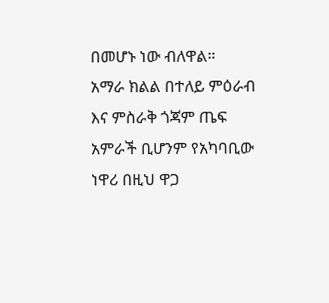በመሆኑ ነው ብለዋል።
አማራ ክልል በተለይ ምዕራብ እና ምስራቅ ጎጃም ጤፍ አምራች ቢሆንም የአካባቢው ነዋሪ በዚህ ዋጋ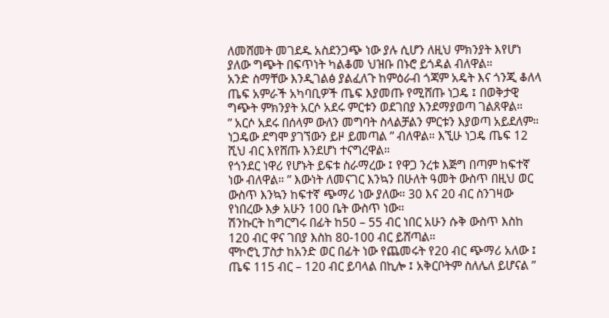ለመሸመት መገደዱ አስደንጋጭ ነው ያሉ ሲሆን ለዚህ ምክንያት እየሆነ ያለው ግጭት በፍጥነት ካልቆመ ህዝቡ በኑሮ ይጎዳል ብለዋል።
አንድ ስማቸው እንዲገልፅ ያልፈለጉ ከምዕራብ ጎጃም አዴት እና ጎንጂ ቆለላ ጤፍ አምራች አካባቢዎች ጤፍ እያመጡ የሚሸጡ ነጋዴ ፤ በወቅታዊ ግጭት ምክንያት አርሶ አደሩ ምርቱን ወደገበያ እንደማያወጣ ገልጸዋል።
” አርሶ አደሩ በሰላም ውለን መግባት ስላልቻልን ምርቱን እያወጣ አይደለም። ነጋዴው ደግሞ ያገኘውን ይዞ ይመጣል ” ብለዋል። እኚሁ ነጋዴ ጤፍ 12 ሺህ ብር እየሸጡ እንደሆነ ተናግረዋል።
የጎንደር ነዋሪ የሆኑት ይፍቱ ስራማረው ፤ የዋጋ ንረቱ እጅግ በጣም ከፍተኛ ነው ብለዋል። ” እውነት ለመናገር እንኳን በሁለት ዓመት ውስጥ በዚህ ወር ውስጥ እንኳን ከፍተኛ ጭማሪ ነው ያለው። 30 እና 20 ብር ስንገዛው የነበረው እቃ አሁን 100 ቤት ውስጥ ነው።
ሽንኩርት ከግርግሩ በፊት ከ50 – 55 ብር ነበር አሁን ሱቅ ውስጥ እስከ 120 ብር ዋና ገበያ እስከ 80-100 ብር ይሸጣል።
ሞኮሮኒ ፓስታ ከአንድ ወር በፊት ነው የጨመሩት የ20 ብር ጭማሪ አለው ፤ ጤፍ 115 ብር – 120 ብር ይባላል በኪሎ ፤ አቅርቦትም ስለሌለ ይሆናል ”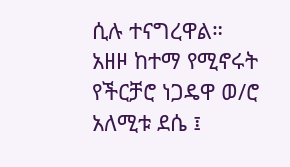ሲሉ ተናግረዋል።
አዘዞ ከተማ የሚኖሩት የችርቻሮ ነጋዴዋ ወ/ሮ አለሚቱ ደሴ ፤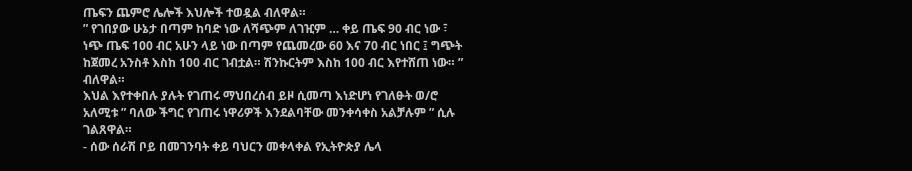ጤፍን ጨምሮ ሌሎች እህሎች ተወዷል ብለዋል።
” የገበያው ሁኔታ በጣም ከባድ ነው ለሻጭም ለገዢም … ቀይ ጤፍ 90 ብር ነው ፣ ነጭ ጤፍ 100 ብር አሁን ላይ ነው በጣም የጨመረው 60 እና 70 ብር ነበር ፤ ግጭት ከጀመረ አንስቶ እስከ 100 ብር ገብቷል። ሽንኩርትም እስከ 100 ብር እየተሸጠ ነው። ” ብለዋል።
እህል እየተቀበሉ ያሉት የገጠሩ ማህበረሰብ ይዞ ሲመጣ እነድሆነ የገለፁት ወ/ሮ አለሚቱ ” ባለው ችግር የገጠሩ ነዋሪዎች እንደልባቸው መንቀሳቀስ አልቻሉም ” ሲሉ ገልጸዋል።
- ሰው ሰራሽ ቦይ በመገንባት ቀይ ባህርን መቀላቀል የኢትዮጵያ ሌላ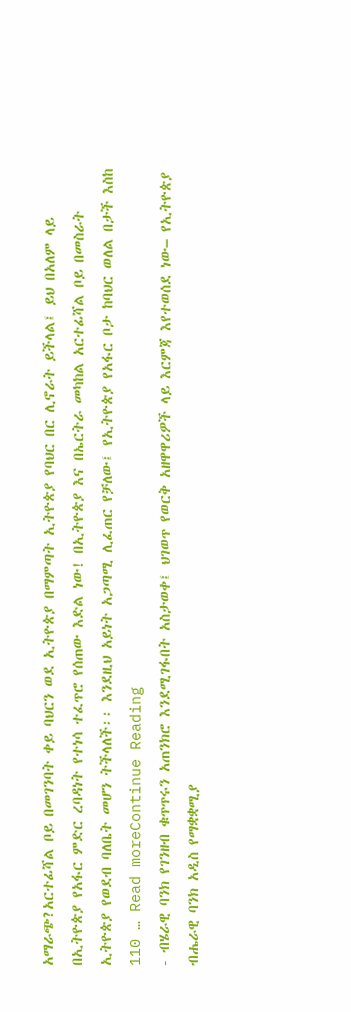አማራጭ?አርተፊሻል ቦይ በመገንባት ቀይ ባህርን ወደ ኢትዮጵያ በማምጣት ኢትዮጵያ የባህር በር ሊኖራት ይችላል፤ ይህ በአለም ላይ በኢትዮጵያ የአፋር ምድር ረባዳነት የተነሳ ተፈጥሮ የሰጠው እድል ነው! በኢትዮጵያ እና በኤርትራ መካከል አርተፊሻል ቦይ በመስራት ኢትዮጵያ የወደብ ባለቤት መሆን ትችላለች፡፡ እንደዚህ አይነት አጋጣሚ ሊፈጠር የቻለው፤ የኢትዮጵያ የአፋር ቦታ ከባህር ወለል በታች እስከ 110 … Read moreContinue Reading
- ብሄራዊ ባንክ የገንዘብ ቁጥጥሩን አጠንክሮ እንደሚገፋበት አስታወቀ፤ ህገወጥ የወርቅ አዘዋዋሪዎች ላይ እርምጃ እየተወሰደ ነው– የኢትዮጵያ ብሔራዊ ባንክ አዲስ የማቋቋሚያ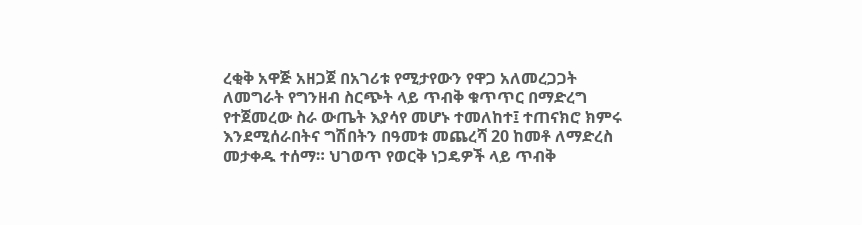ረቂቅ አዋጅ አዘጋጀ በአገሪቱ የሚታየውን የዋጋ አለመረጋጋት ለመግራት የግንዘብ ስርጭት ላይ ጥብቅ ቁጥጥር በማድረግ የተጀመረው ስራ ውጤት እያሳየ መሆኑ ተመለከተ፤ ተጠናክሮ ክምሩ እንደሚሰራበትና ግሽበትን በዓመቱ መጨረሻ 20 ከመቶ ለማድረስ መታቀዱ ተሰማ። ህገወጥ የወርቅ ነጋዴዎች ላይ ጥብቅ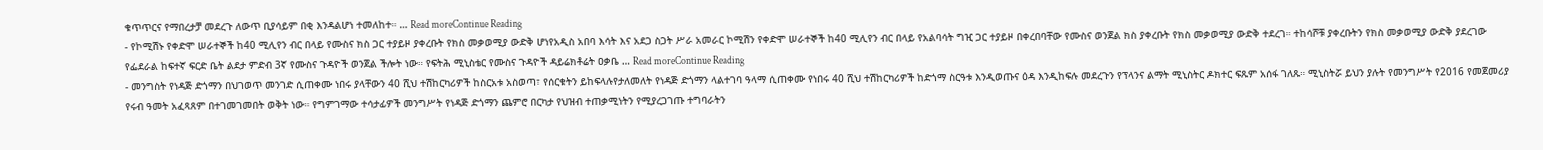ቁጥጥርና የማበረታቻ መደረጉ ለውጥ ቢያሳይም በቂ እንዳልሆነ ተመለከተ። … Read moreContinue Reading
- የኮሚሽኑ የቀድሞ ሠራተኞች ከ40 ሚሊየን ብር በላይ የሙስና ክስ ጋር ተያይዞ ያቀረቡት የክስ መቃወሚያ ውድቅ ሆነየአዲስ አበባ እሳት እና አደጋ ስጋት ሥራ አመራር ኮሚሽን የቀድሞ ሠራተኞች ከ40 ሚሊየን ብር በላይ የአልባሳት ግዢ ጋር ተያይዞ በቀረበባቸው የሙስና ወንጀል ክስ ያቀረቡት የክስ መቃወሚያ ውድቅ ተደረገ። ተከሳሾቹ ያቀረቡትን የክስ መቃወሚያ ውድቅ ያደረገው የፌደራል ከፍተኛ ፍርድ ቤት ልደታ ምድብ 3ኛ የሙስና ጉዳዮች ወንጀል ችሎት ነው። የፍትሕ ሚኒስቴር የሙስና ጉዳዮች ዳይሬክቶሬት ዐቃቤ … Read moreContinue Reading
- መንግስት የነዳጅ ድጎማን በህገወጥ መንገድ ሲጠቀሙ ነበሩ ያላቸውን 40 ሺህ ተሽከርካሪዎች ከስርአቱ አስወጣ፣ የሰርቁትን ይከፍላሉየታለመለት የነዳጅ ድጎማን ላልተገባ ዓላማ ሲጠቀሙ የነበሩ 40 ሺህ ተሽከርካሪዎች ከድጎማ ስርዓቱ እንዲወጡና ዕዳ እንዲከፍሉ መደረጉን የፕላንና ልማት ሚኒስትር ዶክተር ፍጹም አሰፋ ገለጹ። ሚኒስትሯ ይህን ያሉት የመንግሥት የ2016 የመጀመሪያ የሩብ ዓመት አፈጻጸም በተገመገመበት ወቅት ነው። የግምገማው ተሳታፊዎች መንግሥት የነዳጅ ድጎማን ጨምሮ በርካታ የህዝብ ተጠቃሚነትን የሚያረጋገጡ ተግባራትን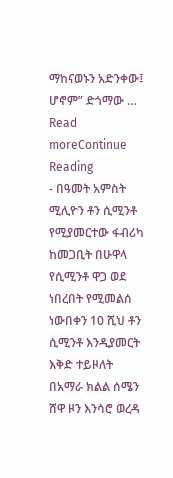ማከናወኑን አድንቀው፤ ሆኖም” ድጎማው … Read moreContinue Reading
- በዓመት አምስት ሚሊዮን ቶን ሲሚንቶ የሚያመርተው ፋብሪካ ከመጋቢት በሁዋላ የሲሚንቶ ዋጋ ወደ ነበረበት የሚመልሰ ነውበቀን 10 ሺህ ቶን ሲሚንቶ እንዲያመርት እቅድ ተይዞለት በአማራ ክልል ሰሜን ሸዋ ዞን እንሳሮ ወረዳ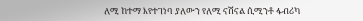ለሚ ከተማ እየተገነባ ያለውን የለሚ ናሽናል ሲሚንቶ ፋብሪካ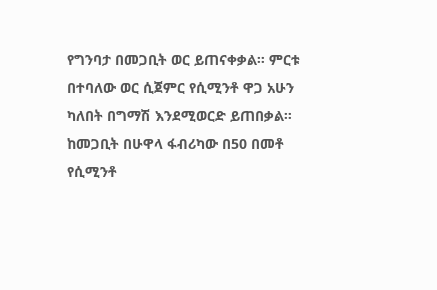የግንባታ በመጋቢት ወር ይጠናቀቃል። ምርቱ በተባለው ወር ሲጀምር የሲሚንቶ ዋጋ አሁን ካለበት በግማሽ እንደሚወርድ ይጠበቃል። ከመጋቢት በሁዋላ ፋብሪካው በ50 በመቶ የሲሚንቶ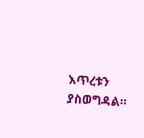እጥረቱን ያስወግዳል።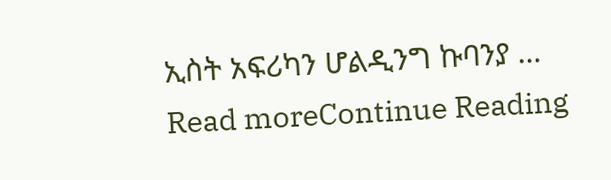ኢስት አፍሪካን ሆልዲንግ ኩባንያ … Read moreContinue Reading